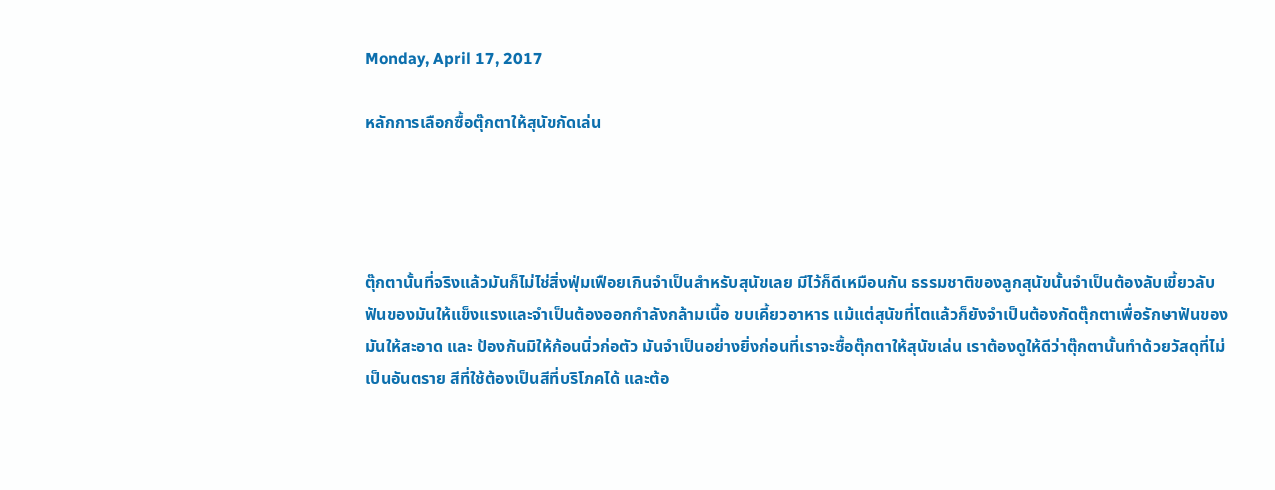Monday, April 17, 2017

หลักการเลือกซื้อตุ๊กตาให้สุนัขกัดเล่น




ตุ๊กตานั้นที่จริงแล้วมันก็ไม่ไช่สิ่งฟุ่มเฟือยเกินจำเป็นสำหรับสุนัขเลย มีไว้ก็ดีเหมือนกัน ธรรมชาติของลูกสุนัขนั้นจำเป็นต้องลับเขี้ยวลับฟันของมันให้แข็งแรงและจำเป็นต้องออกกำลังกล้ามเนื้อ ขบเคี้ยวอาหาร แม้แต่สุนัขที่โตแล้วก็ยังจำเป็นต้องกัดตุ๊กตาเพื่อรักษาฟันของมันให้สะอาด และ ป้องกันมิให้ก้อนนิ่วก่อตัว มันจำเป็นอย่างยิ่งก่อนที่เราจะซื้อตุ๊กตาให้สุนัขเล่น เราต้องดูให้ดีว่าตุ๊กตานั้นทำด้วยวัสดุที่ไม่เป็นอันตราย สีที่ใช้ต้องเป็นสีที่บริโภคได้ และต้อ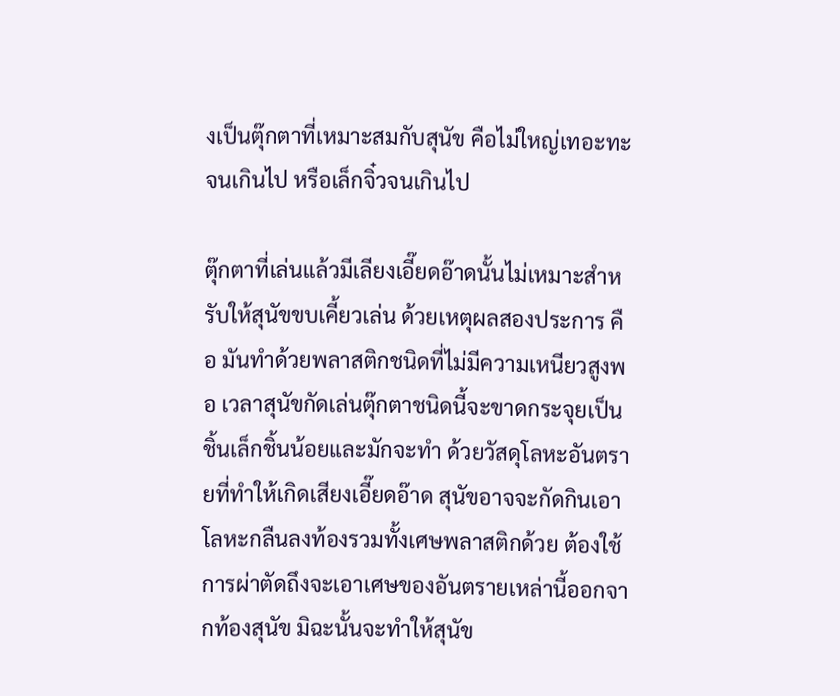งเป็นตุ๊กตาที่เหมาะสมกับสุนัข คือไม่ใหญ่เทอะทะจนเกินไป หรือเล็กจิ๋วจนเกินไป

ตุ๊กตาที่เล่นแล้วมีเลียงเอี๊ยดอ๊าดนั้นไม่เหมาะสำหรับให้สุนัขขบเคี้ยวเล่น ด้วยเหตุผลสองประการ คือ มันทำด้วยพลาสติกชนิดที่ไม่มีความเหนียวสูงพอ เวลาสุนัขกัดเล่นตุ๊กตาชนิดนี้จะขาดกระจุยเป็นชิ้นเล็กชิ้นน้อยและมักจะทำ ด้วยวัสดุโลหะอันตรายที่ทำให้เกิดเสียงเอี๊ยดอ๊าด สุนัขอาจจะกัดกินเอาโลหะกลืนลงท้องรวมทั้งเศษพลาสติกด้วย ต้องใช้การผ่าตัดถึงจะเอาเศษของอันตรายเหล่านี้ออกจากท้องสุนัข มิฉะนั้นจะทำให้สุนัข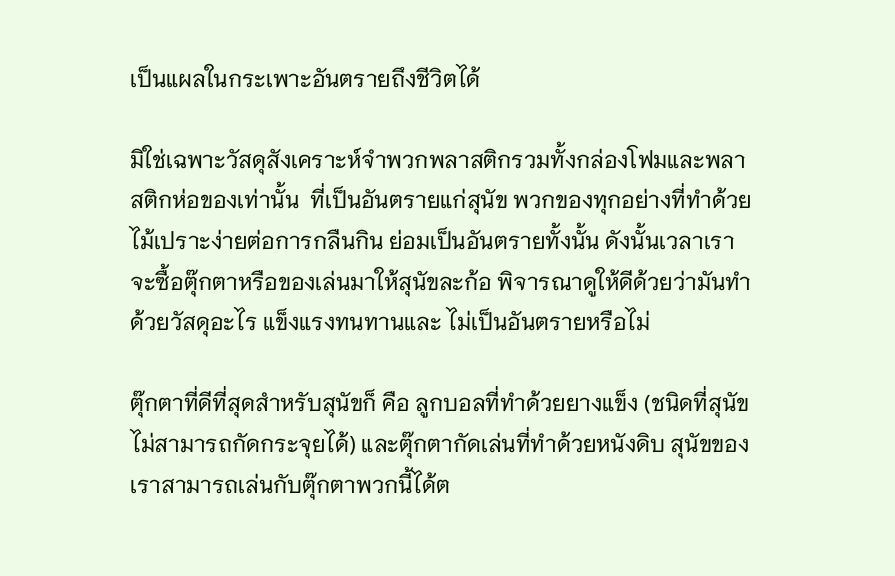เป็นแผลในกระเพาะอันตรายถึงชีวิตได้

มิใช่เฉพาะวัสดุสังเคราะห์จำพวกพลาสติกรวมทั้งกล่องโฟมและพลาสติกห่อของเท่านั้น  ที่เป็นอันตรายแก่สุนัข พวกของทุกอย่างที่ทำด้วยไม้เปราะง่ายต่อการกลืนกิน ย่อมเป็นอันตรายทั้งนั้น ดังนั้นเวลาเราจะซื้อตุ๊กตาหรือของเล่นมาให้สุนัขละก้อ พิจารณาดูให้ดีด้วยว่ามันทำด้วยวัสดุอะไร แข็งแรงทนทานและ ไม่เป็นอันตรายหรือไม่

ตุ๊กตาที่ดีที่สุดสำหรับสุนัขก็ คือ ลูกบอลที่ทำด้วยยางแข็ง (ชนิดที่สุนัขไม่สามารถกัดกระจุยได้) และตุ๊กตากัดเล่นที่ทำด้วยหนังดิบ สุนัขของเราสามารถเล่นกับตุ๊กตาพวกนี้ได้ต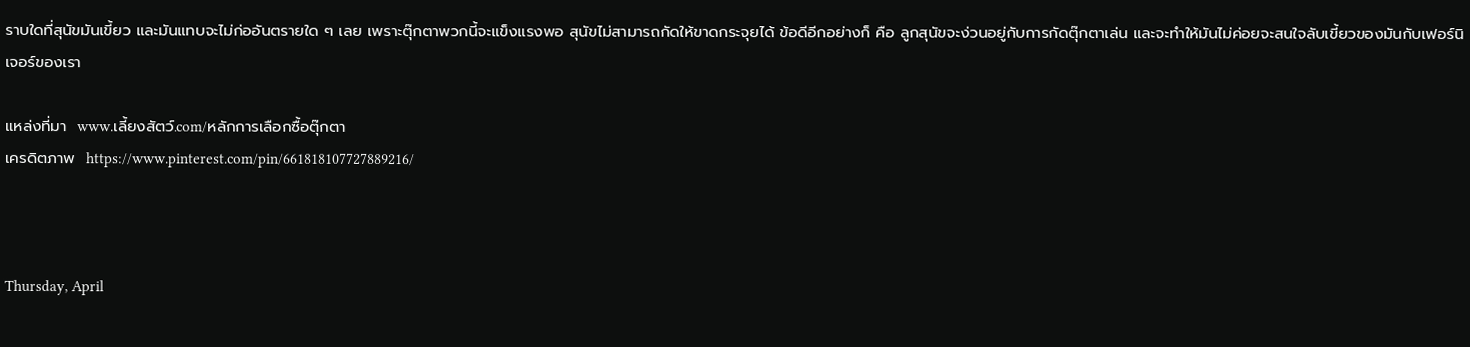ราบใดที่สุนัขมันเขี้ยว และมันแทบจะไม่ก่ออันตรายใด ๆ เลย เพราะตุ๊กตาพวกนี้จะแข็งแรงพอ สุนัขไม่สามารถกัดให้ขาดกระจุยได้ ข้อดีอีกอย่างก็ คือ ลูกสุนัขจะง่วนอยู่กับการกัดตุ๊กตาเล่น และจะทำให้มันไม่ค่อยจะสนใจลับเขี้ยวของมันกับเฟอร์นิเจอร์ของเรา

แหล่งที่มา  www.เลี้ยงสัตว์.com/หลักการเลือกซื้อตุ๊กตา
เครดิตภาพ  https://www.pinterest.com/pin/661818107727889216/



Thursday, April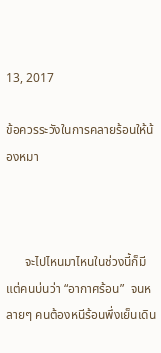13, 2017

ข้อควรระวังในการคลายร้อนให้น้องหมา



      จะไปไหนมาไหนในช่วงนี้ก็มีแต่คนบ่นว่า “อากาศร้อน”  จนหลายๆ คนต้องหนีร้อนพึ่งเย็นเดิน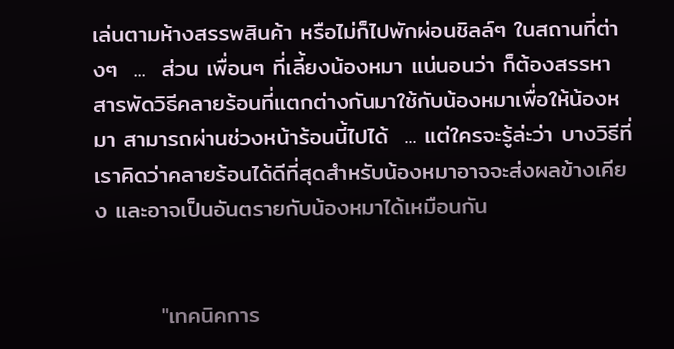เล่นตามห้างสรรพสินค้า หรือไม่ก็ไปพักผ่อนชิลล์ๆ ในสถานที่ต่างๆ  ...  ส่วน เพื่อนๆ ที่เลี้ยงน้องหมา แน่นอนว่า ก็ต้องสรรหาสารพัดวิธีคลายร้อนที่แตกต่างกันมาใช้กับน้องหมาเพื่อให้น้องหมา สามารถผ่านช่วงหน้าร้อนนี้ไปได้  ... แต่ใครจะรู้ล่ะว่า บางวิธีที่เราคิดว่าคลายร้อนได้ดีที่สุดสำหรับน้องหมาอาจจะส่งผลข้างเคียง และอาจเป็นอันตรายกับน้องหมาได้เหมือนกัน


        "เทคนิคการ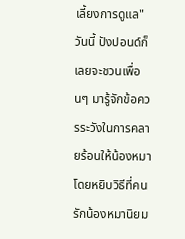เลี้ยงการดูแล" วันนี้ ปังปอนด์ก็เลยจะชวนเพื่อนๆ มารู้จักข้อควรระวังในการคลายร้อนให้น้องหมา โดยหยิบวิธีที่คนรักน้องหมานิยม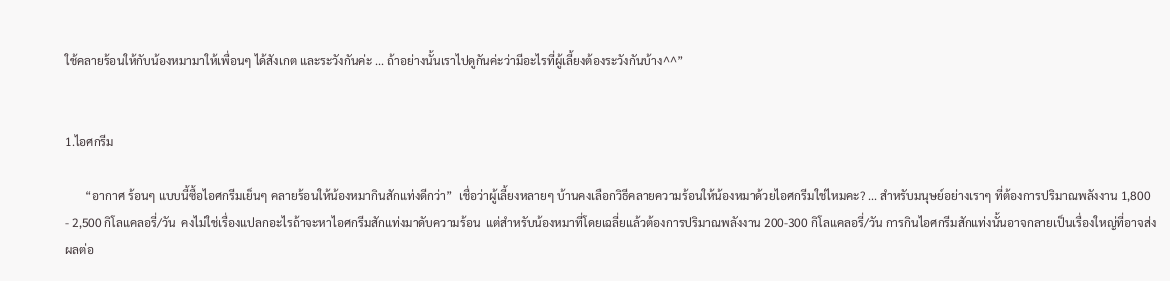ใช้คลายร้อนให้กับน้องหมามาให้เพื่อนๆ ได้สังเกต และระวังกันค่ะ ... ถ้าอย่างนั้นเราไปดูกันค่ะว่ามีอะไรที่ผู้เลี้ยงต้องระวังกันบ้าง^^”


1.ไอศกรีม

       “อากาศ ร้อนๆ แบบนี้ซื้อไอศกรีมเย็นๆ คลายร้อนให้น้องหมากินสักแท่งดีกว่า”  เชื่อว่าผู้เลี้ยงหลายๆ บ้านคงเลือกวิธีคลายความร้อนให้น้องหมาด้วยไอศกรีมใช่ไหมคะ? ... สำหรับมนุษย์อย่างเราๆ ที่ต้องการปริมาณพลังงาน 1,800  - 2,500 กิโลแคลอรี่/วัน  คงไม่ใช่เรื่องแปลกอะไรถ้าจะหาไอศกรีมสักแท่งมาดับความร้อน  แต่สำหรับน้องหมาที่โดยเฉลี่ยแล้วต้องการปริมาณพลังงาน 200-300 กิโลแคลอรี่/วัน การกินไอศกรีมสักแท่งนั้นอาจกลายเป็นเรื่องใหญ่ที่อาจส่งผลต่อ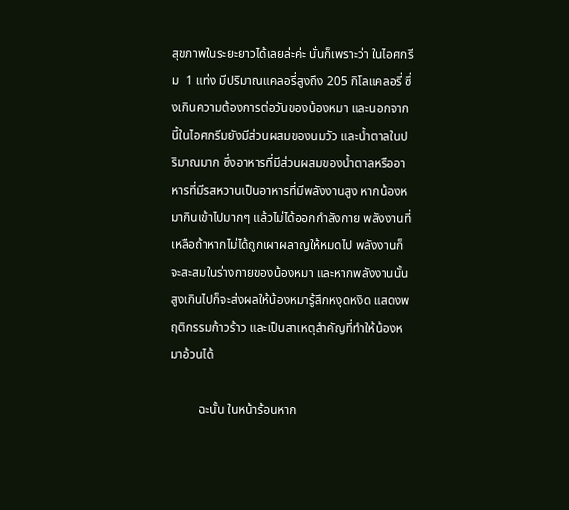สุขภาพในระยะยาวได้เลยล่ะค่ะ นั่นก็เพราะว่า ในไอศกรีม  1 แท่ง มีปริมาณแคลอรี่สูงถึง 205 กิโลแคลอรี่ ซึ่งเกินความต้องการต่อวันของน้องหมา และนอกจากนี้ในไอศกรีมยังมีส่วนผสมของนมวัว และน้ำตาลในปริมาณมาก ซึ่งอาหารที่มีส่วนผสมของน้ำตาลหรืออาหารที่มีรสหวานเป็นอาหารที่มีพลังงานสูง หากน้องหมากินเข้าไปมากๆ แล้วไม่ได้ออกกำลังกาย พลังงานที่เหลือถ้าหากไม่ได้ถูกเผาผลาญให้หมดไป พลังงานก็จะสะสมในร่างกายของน้องหมา และหากพลังงานนั้นสูงเกินไปก็จะส่งผลให้น้องหมารู้สึกหงุดหงิด แสดงพฤติกรรมก้าวร้าว และเป็นสาเหตุสำคัญที่ทำให้น้องหมาอ้วนได้

         ฉะนั้น ในหน้าร้อนหาก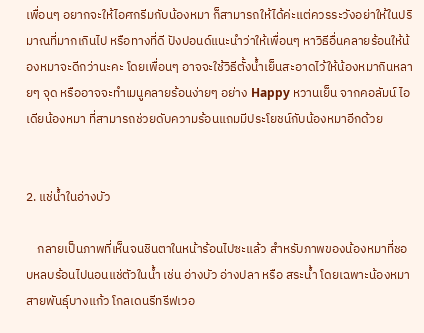เพื่อนๆ อยากจะให้ไอศกรีมกับน้องหมา ก็สามารถให้ได้ค่ะแต่ควรระวังอย่าให้ในปริมาณที่มากเกินไป หรือทางที่ดี ปังปอนด์แนะนำว่าให้เพื่อนๆ หาวิธีอื่นคลายร้อนให้น้องหมาจะดีกว่านะคะ โดยเพื่อนๆ อาจจะใช้วิธีตั้งน้ำเย็นสะอาดไว้ให้น้องหมากินหลายๆ จุด หรืออาจจะทำเมนูคลายร้อนง่ายๆ อย่าง Happy หวานเย็น จากคอลัมน์ ไอเดียน้องหมา ที่สามารถช่วยดับความร้อนแถมมีประโยชน์กับน้องหมาอีกด้วย


2. แช่น้ำในอ่างบัว

    กลายเป็นภาพที่เห็นจนชินตาในหน้าร้อนไปซะแล้ว สำหรับภาพของน้องหมาที่ชอบหลบร้อนไปนอนแช่ตัวในน้ำ เช่น อ่างบัว อ่างปลา หรือ สระน้ำ โดยเฉพาะน้องหมาสายพันธุ์บางแก้ว โกลเดนรีทรีฟเวอ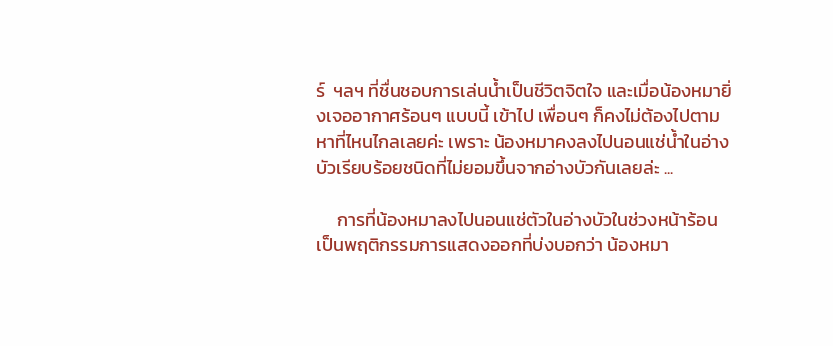ร์  ฯลฯ ที่ชื่นชอบการเล่นน้ำเป็นชีวิตจิตใจ และเมื่อน้องหมายิ่งเจออากาศร้อนๆ แบบนี้ เข้าไป เพื่อนๆ ก็คงไม่ต้องไปตามหาที่ไหนไกลเลยค่ะ เพราะ น้องหมาคงลงไปนอนแช่น้ำในอ่างบัวเรียบร้อยชนิดที่ไม่ยอมขึ้นจากอ่างบัวกันเลยล่ะ ...

     การที่น้องหมาลงไปนอนแช่ตัวในอ่างบัวในช่วงหน้าร้อนเป็นพฤติกรรมการแสดงออกที่บ่งบอกว่า น้องหมา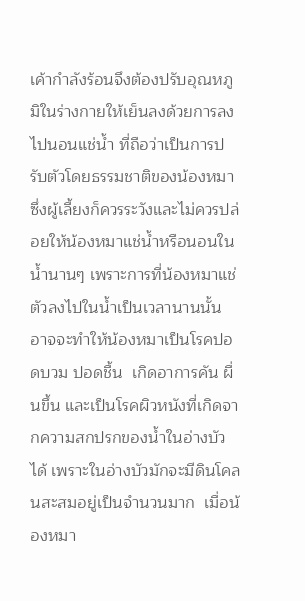เค้ากำลังร้อนจึงต้องปรับอุณหภูมิในร่างกายให้เย็นลงด้วยการลงไปนอนแช่น้ำ ที่ถือว่าเป็นการปรับตัวโดยธรรมชาติของน้องหมา
ซึ่งผู้เลี้ยงก็ควรระวังและไม่ควรปล่อยให้น้องหมาแช่น้ำหรือนอนในน้ำนานๆ เพราะการที่น้องหมาแช่ตัวลงไปในน้ำเป็นเวลานานนั้น อาจจะทำให้น้องหมาเป็นโรคปอดบวม ปอดชื้น  เกิดอาการคัน ผื่นขึ้น และเป็นโรคผิวหนังที่เกิดจากความสกปรกของน้ำในอ่างบัวได้ เพราะในอ่างบัวมักจะมีดินโคลนสะสมอยู่เป็นจำนวนมาก  เมื่อน้องหมา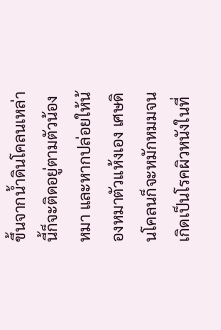ขึ้นจากน้ำดินโคลนเหล่านี้ก็จะติดอยู่ตามตัวน้องหมา และหากปล่อยให้น้องหมาตัวแห้งเอง เศษดินโคลนก็จะหมักหมมจนเกิดเป็นโรคผิวหนังในที่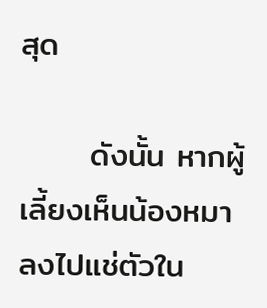สุด

      ดังนั้น หากผู้เลี้ยงเห็นน้องหมาลงไปแช่ตัวใน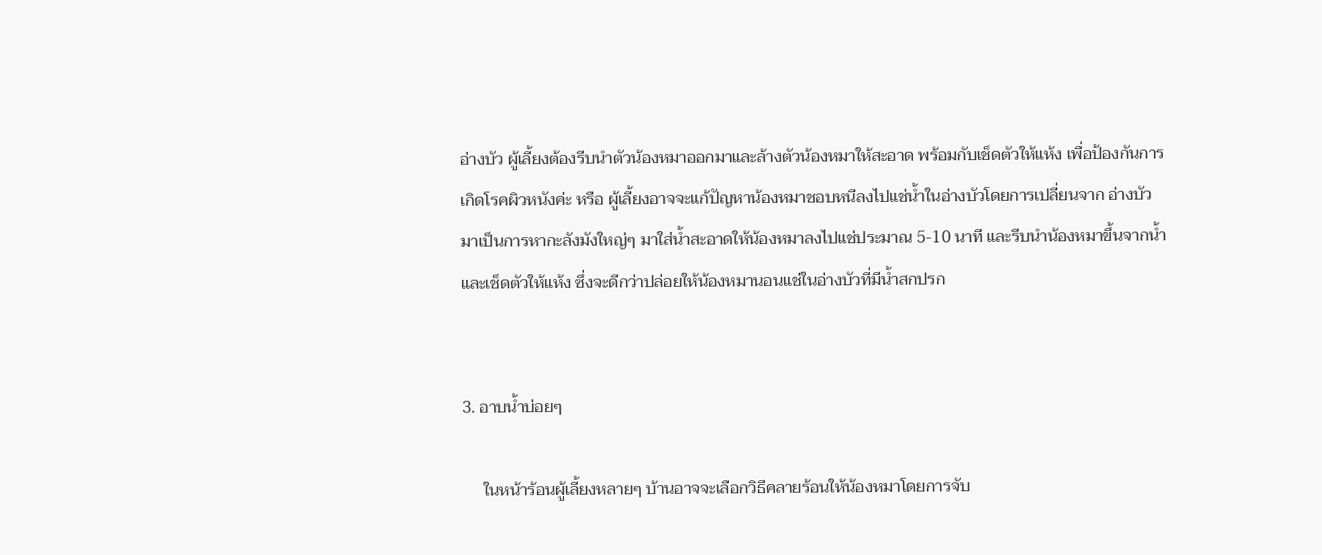อ่างบัว ผู้เลี้ยงต้องรีบนำตัวน้องหมาออกมาและล้างตัวน้องหมาให้สะอาด พร้อมกับเช็ดตัวให้แห้ง เพื่อป้องกันการเกิดโรคผิวหนังค่ะ หรือ ผู้เลี้ยงอาจจะแก้ปัญหาน้องหมาชอบหนีลงไปแช่น้ำในอ่างบัวโดยการเปลี่ยนจาก อ่างบัวมาเป็นการหากะลังมังใหญ่ๆ มาใส่น้ำสะอาดให้น้องหมาลงไปแช่ประมาณ 5-10 นาที และรีบนำน้องหมาขึ้นจากน้ำและเช็ดตัวให้แห้ง ซึ่งจะดีกว่าปล่อยให้น้องหมานอนแช่ในอ่างบัวที่มีน้ำสกปรก


3. อาบน้ำบ่อยๆ

     ในหน้าร้อนผู้เลี้ยงหลายๆ บ้านอาจจะเลือกวิธีคลายร้อนให้น้องหมาโดยการจับ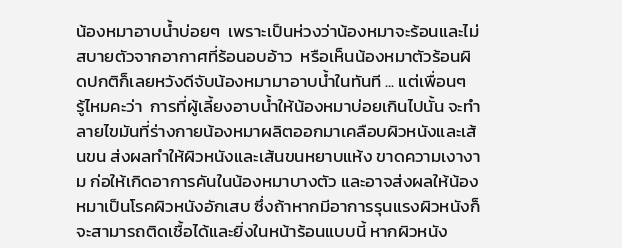น้องหมาอาบน้ำบ่อยๆ  เพราะเป็นห่วงว่าน้องหมาจะร้อนและไม่สบายตัวจากอากาศที่ร้อนอบอ้าว  หรือเห็นน้องหมาตัวร้อนผิดปกติก็เลยหวังดีจับน้องหมามาอาบน้ำในทันที ... แต่เพื่อนๆ  รู้ไหมคะว่า  การที่ผู้เลี้ยงอาบน้ำให้น้องหมาบ่อยเกินไปนั้น จะทำลายไขมันที่ร่างกายน้องหมาผลิตออกมาเคลือบผิวหนังและเส้นขน ส่งผลทำให้ผิวหนังและเส้นขนหยาบแห้ง ขาดความเงางาม ก่อให้เกิดอาการคันในน้องหมาบางตัว และอาจส่งผลให้น้องหมาเป็นโรคผิวหนังอักเสบ ซึ่งถ้าหากมีอาการรุนแรงผิวหนังก็จะสามารถติดเชื้อได้และยิ่งในหน้าร้อนแบบนี้ หากผิวหนัง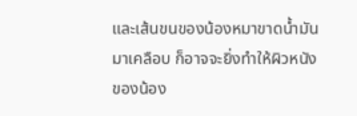และเส้นขนของน้องหมาขาดน้ำมันมาเคลือบ ก็อาจจะยิ่งทำให้ผิวหนังของน้อง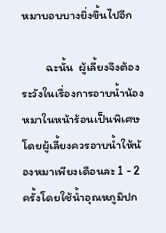หมาบอบบางยิ่งขึ้นไปอีก

         ฉะนั้น  ผู้เลี้ยงจึงต้องระวังในเรื่องการอาบน้ำน้องหมาในหน้าร้อนเป็นพิเศษ โดยผู้เลี้ยงควรอาบน้ำให้น้องหมาเพียงเดือนละ 1 - 2 ครั้งโดยใช้น้ำอุณหภูมิปก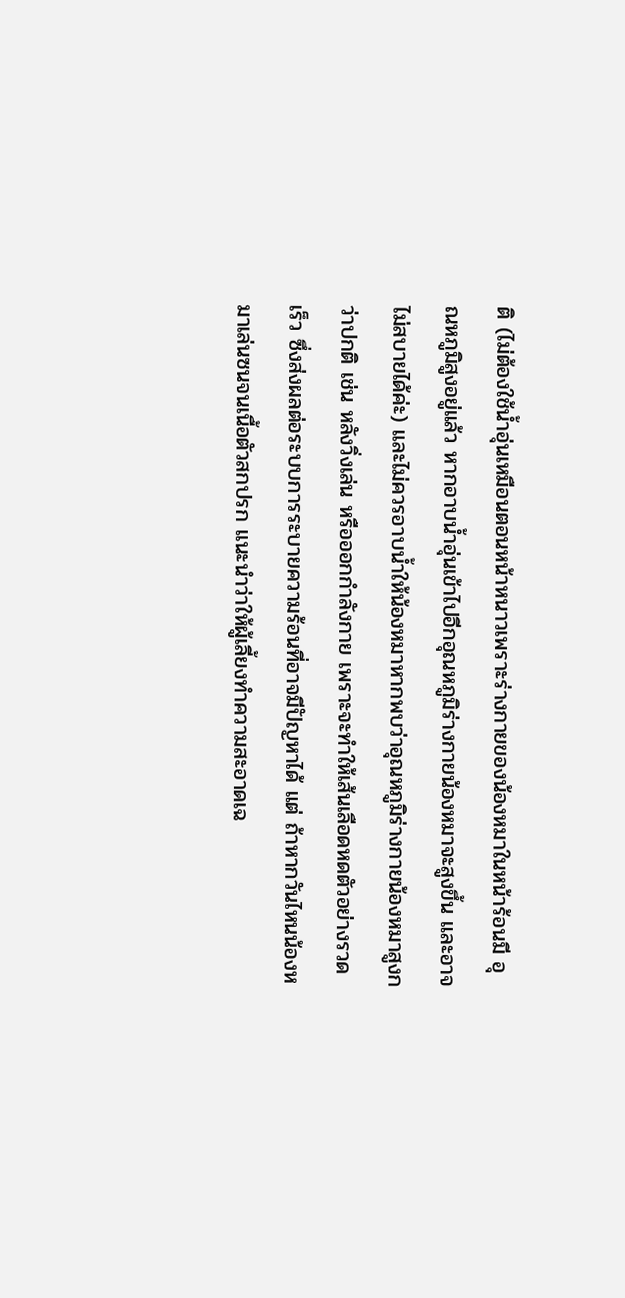ติ (ไม่ต้องใช้น้ำอุ่นเหมือนตอนหน้าหนาวเพราะร่างกายของน้องหมาในหน้าร้อนมี อุณหภูมิสูงอยู่แล้ว หากอาบน้ำอุ่นเข้าไปอีกอุณหภูมิร่างกายน้องหมาจะสูงขึ้น และอาจไม่สบายได้ค่ะ) และไม่ควรอาบน้ำให้น้องหมาหากพบว่าอุณหภูมิร่างกายน้องหมาสูงกว่าปกติ เช่น หลังวิ่งเล่น หรือออกกำลังกาย เพราะจะทำให้เส้นเลือดหดตัวอย่างรวดเร็ว ซึ่งส่งผลต่อระบบการระบายความร้อนที่อาจมีปัญหาได้ แต่ ถ้าหากวันไหนน้องหมาเล่นซนจนเนื้อตัวสกปรก แนะนำว่าให้ผู้เลี้ยงทำความสะอาดเฉ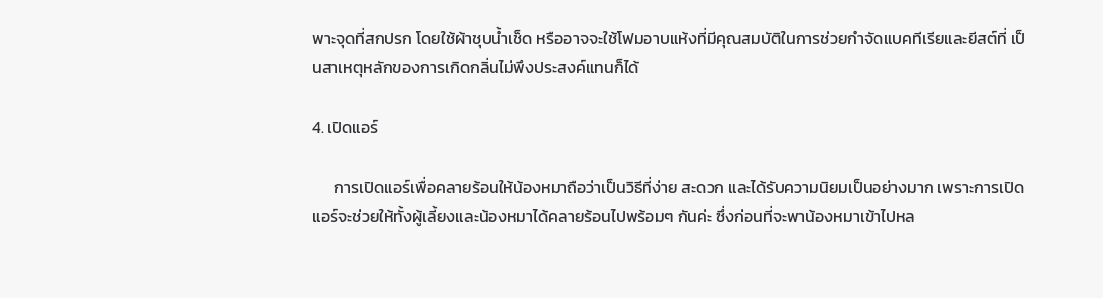พาะจุดที่สกปรก โดยใช้ผ้าชุบน้ำเช็ด หรืออาจจะใช้โฟมอาบแห้งที่มีคุณสมบัติในการช่วยกำจัดแบคทีเรียและยีสต์ที่ เป็นสาเหตุหลักของการเกิดกลิ่นไม่พึงประสงค์แทนก็ได้

4. เปิดแอร์

      การเปิดแอร์เพื่อคลายร้อนให้น้องหมาถือว่าเป็นวิธีที่ง่าย สะดวก และได้รับความนิยมเป็นอย่างมาก เพราะการเปิดแอร์จะช่วยให้ทั้งผู้เลี้ยงและน้องหมาได้คลายร้อนไปพร้อมๆ กันค่ะ ซึ่งก่อนที่จะพาน้องหมาเข้าไปหล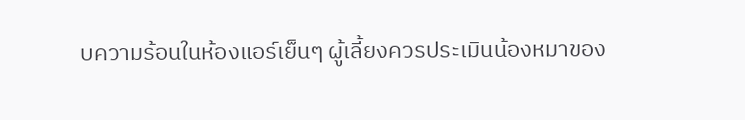บความร้อนในห้องแอร์เย็นๆ ผู้เลี้ยงควรประเมินน้องหมาของ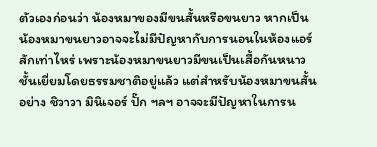ตัวเองก่อนว่า น้องหมาของมีขนสั้นหรือขนยาว หากเป็นน้องหมาขนยาวอาจจะไม่มีปัญหากับการนอนในห้องแอร์สักเท่าไหร่ เพราะน้องหมาขนยาวมีขนเป็นเสื้อกันหนาวชั้นเยี่ยมโดยธรรมชาติอยู่แล้ว แต่สำหรับน้องหมาขนสั้น อย่าง ชิวาวา มินิเจอร์ ปั๊ก ฯลฯ อาจจะมีปัญหาในการน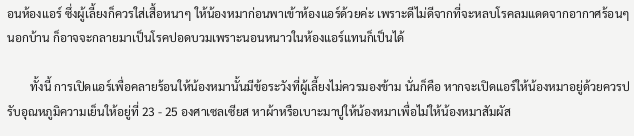อนห้องแอร์ ซึ่งผู้เลี้ยงก็ควรใส่เสื้อหนาๆ ให้น้องหมาก่อนพาเข้าห้องแอร์ด้วยค่ะ เพราะดีไม่ดีจากที่จะหลบโรคลมแดดจากอากาศร้อนๆ นอกบ้าน ก็อาจจะกลายมาเป็นโรคปอดบวมเพราะนอนหนาวในห้องแอร์แทนก็เป็นได้

        ทั้งนี้ การเปิดแอร์เพื่อคลายร้อนให้น้องหมานั้นมีข้อระวังที่ผู้เลี้ยงไม่ควรมองข้าม นั่นก็คือ หากจะเปิดแอร์ให้น้องหมาอยู่ด้วยควรปรับอุณหภูมิความเย็นให้อยู่ที่ 23 - 25 องศาเซลเซียส หาผ้าหรือเบาะมาปูให้น้องหมาเพื่อไม่ให้น้องหมาสัมผัส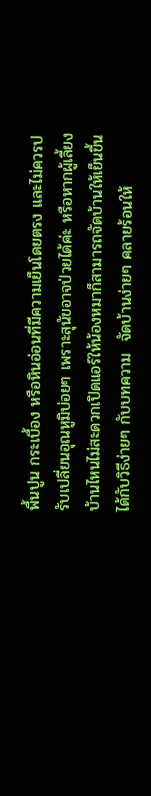พื้นปูน กระเบื้อง หรือหินอ่อนที่มีความเย็นโดยตรง และไม่ควรปรับเปลี่ยนอุณหูมิบ่อยๆ เพราะสุนัขอาจป่วยได้ค่ะ หรือหากผู้เลี้ยงบ้านไหนไม่สะดวกเปิดแอร์ให้น้องหมาก็สามารถจัดบ้านให้เย็นขึ้นได้กับวิธีง่ายๆ กับบทความ  จัดบ้านง่ายๆ คลายร้อนให้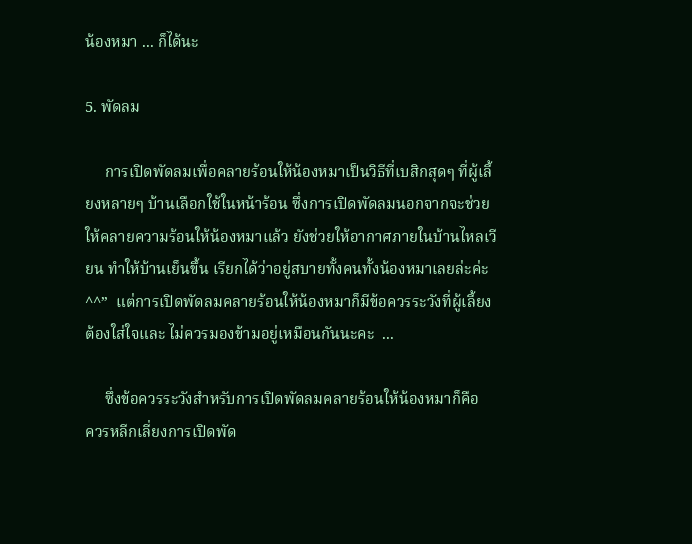น้องหมา ... ก็ได้นะ

5. พัดลม

     การเปิดพัดลมเพื่อคลายร้อนให้น้องหมาเป็นวิธีที่เบสิกสุดๆ ที่ผู้เลี้ยงหลายๆ บ้านเลือกใช้ในหน้าร้อน ซึ่งการเปิดพัดลมนอกจากจะช่วยให้คลายความร้อนให้น้องหมาแล้ว ยังช่วยให้อากาศภายในบ้านไหลเวียน ทำให้บ้านเย็นขึ้น เรียกได้ว่าอยู่สบายทั้งคนทั้งน้องหมาเลยล่ะค่ะ ^^”  แต่การเปิดพัดลมคลายร้อนให้น้องหมาก็มีข้อควรระวังที่ผู้เลี้ยงต้องใส่ใจและ ไม่ควรมองข้ามอยู่เหมือนกันนะคะ  ...

     ซึ่งข้อควรระวังสำหรับการเปิดพัดลมคลายร้อนให้น้องหมาก็คือ
ควรหลีกเลี่ยงการเปิดพัด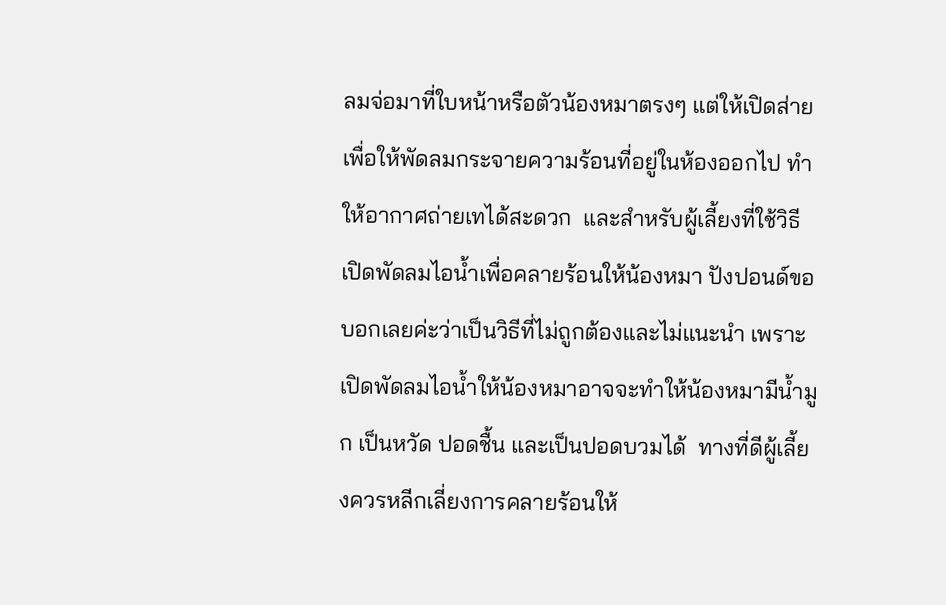ลมจ่อมาที่ใบหน้าหรือตัวน้องหมาตรงๆ แต่ให้เปิดส่ายเพื่อให้พัดลมกระจายความร้อนที่อยู่ในห้องออกไป ทำให้อากาศถ่ายเทได้สะดวก  และสำหรับผู้เลี้ยงที่ใช้วิธีเปิดพัดลมไอน้ำเพื่อคลายร้อนให้น้องหมา ปังปอนด์ขอบอกเลยค่ะว่าเป็นวิธีที่ไม่ถูกต้องและไม่แนะนำ เพราะเปิดพัดลมไอน้ำให้น้องหมาอาจจะทำให้น้องหมามีน้ำมูก เป็นหวัด ปอดชื้น และเป็นปอดบวมได้  ทางที่ดีผู้เลี้ยงควรหลีกเลี่ยงการคลายร้อนให้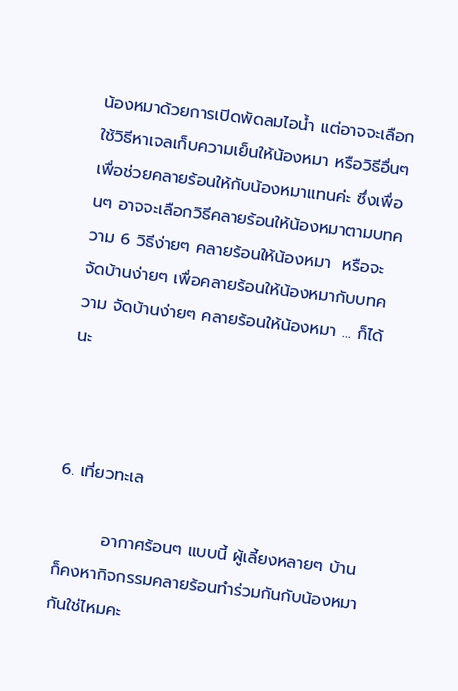น้องหมาด้วยการเปิดพัดลมไอน้ำ แต่อาจจะเลือกใช้วิธีหาเจลเก็บความเย็นให้น้องหมา หรือวิธีอื่นๆ เพื่อช่วยคลายร้อนให้กับน้องหมาแทนค่ะ ซึ่งเพื่อนๆ อาจจะเลือกวิธีคลายร้อนให้น้องหมาตามบทความ 6 วิธีง่ายๆ คลายร้อนให้น้องหมา  หรือจะจัดบ้านง่ายๆ เพื่อคลายร้อนให้น้องหมากับบทความ จัดบ้านง่ายๆ คลายร้อนให้น้องหมา ... ก็ได้นะ



6. เที่ยวทะเล

        อากาศร้อนๆ แบบนี้ ผู้เลี้ยงหลายๆ บ้านก็คงหากิจกรรมคลายร้อนทำร่วมกันกับน้องหมากันใช่ไหมคะ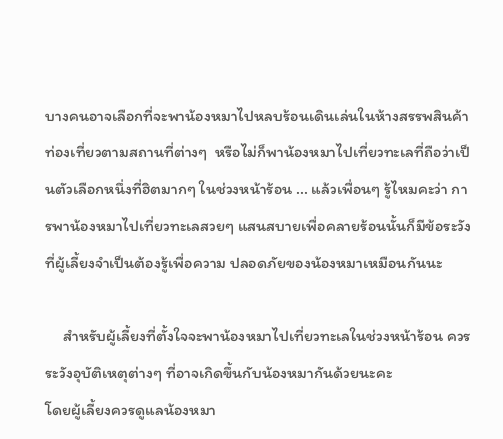บางคนอาจเลือกที่จะพาน้องหมาไปหลบร้อนเดินเล่นในห้างสรรพสินค้า ท่องเที่ยวตามสถานที่ต่างๆ  หรือไม่ก็พาน้องหมาไปเที่ยวทะเลที่ถือว่าเป็นตัวเลือกหนึ่งที่ฮิตมากๆ ในช่วงหน้าร้อน ... แล้วเพื่อนๆ รู้ไหมคะว่า การพาน้องหมาไปเที่ยวทะเลสวยๆ แสนสบายเพื่อคลายร้อนนั้นก็มีข้อระวังที่ผู้เลี้ยงจำเป็นต้องรู้เพื่อความ ปลอดภัยของน้องหมาเหมือนกันนะ

     สำหรับผู้เลี้ยงที่ตั้งใจจะพาน้องหมาไปเที่ยวทะเลในช่วงหน้าร้อน ควรระวังอุบัติเหตุต่างๆ ที่อาจเกิดขึ้นกับน้องหมากันด้วยนะคะ
โดยผู้เลี้ยงควรดูแลน้องหมา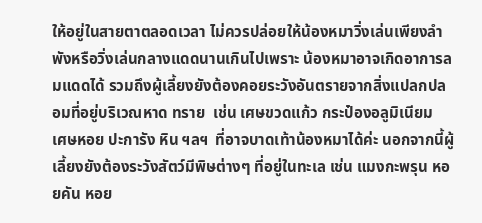ให้อยู่ในสายตาตลอดเวลา ไม่ควรปล่อยให้น้องหมาวิ่งเล่นเพียงลำพังหรือวิ่งเล่นกลางแดดนานเกินไปเพราะ น้องหมาอาจเกิดอาการลมแดดได้ รวมถึงผู้เลี้ยงยังต้องคอยระวังอันตรายจากสิ่งแปลกปลอมที่อยู่บริเวณหาด ทราย  เช่น เศษขวดแก้ว กระป๋องอลูมิเนียม  เศษหอย ปะการัง หิน ฯลฯ  ที่อาจบาดเท้าน้องหมาได้ค่ะ นอกจากนี้ผู้เลี้ยงยังต้องระวังสัตว์มีพิษต่างๆ ที่อยู่ในทะเล เช่น แมงกะพรุน หอยคัน หอย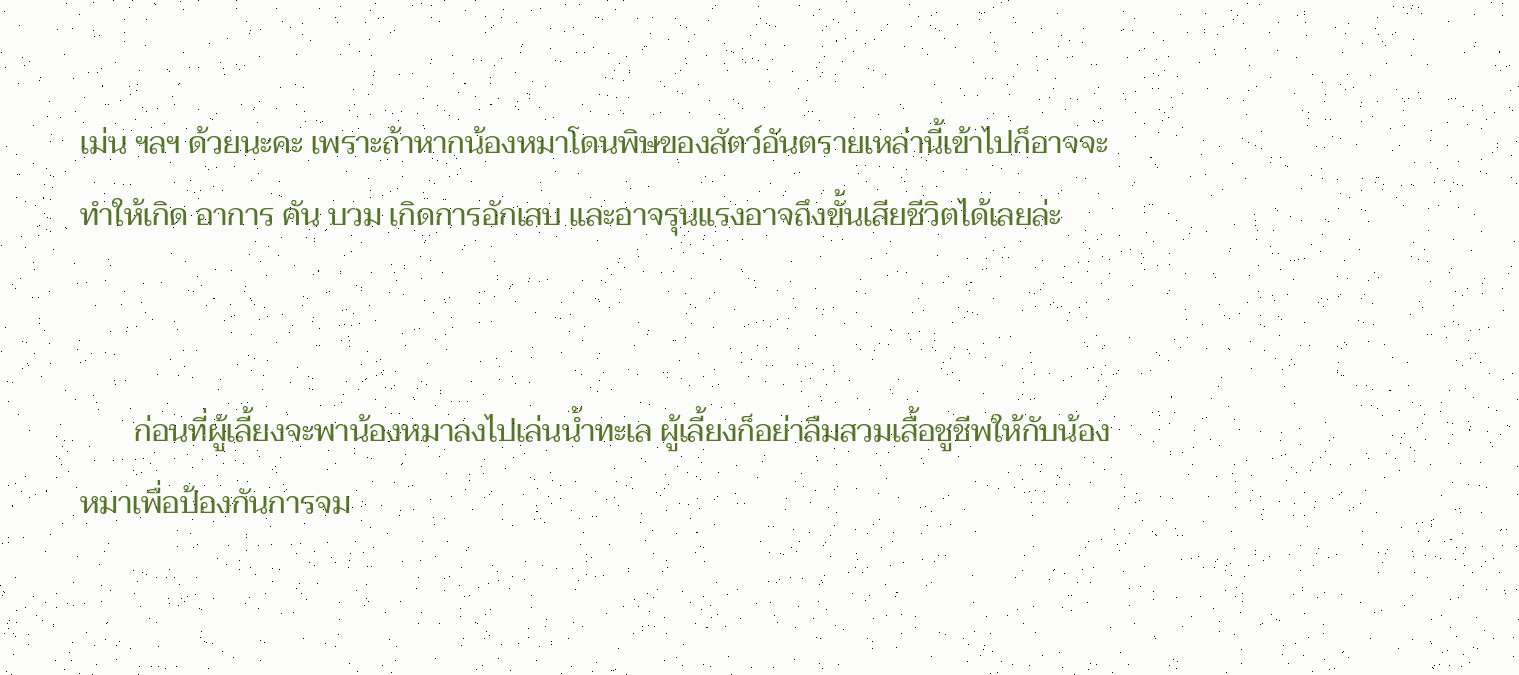เม่น ฯลฯ ด้วยนะคะ เพราะถ้าหากน้องหมาโดนพิษของสัตว์อันตรายเหล่านี้เข้าไปก็อาจจะทำให้เกิด อาการ คัน บวม เกิดการอักเสบ และอาจรุนแรงอาจถึงขั้นเสียชีวิตได้เลยล่ะ


       ก่อนที่ผู้เลี้ยงจะพาน้องหมาลงไปเล่นน้ำทะเล ผู้เลี้ยงก็อย่าลืมสวมเสื้อชูชีพให้กับน้องหมาเพื่อป้องกันการจม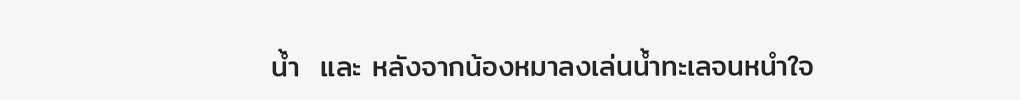น้ำ  และ หลังจากน้องหมาลงเล่นน้ำทะเลจนหนำใจ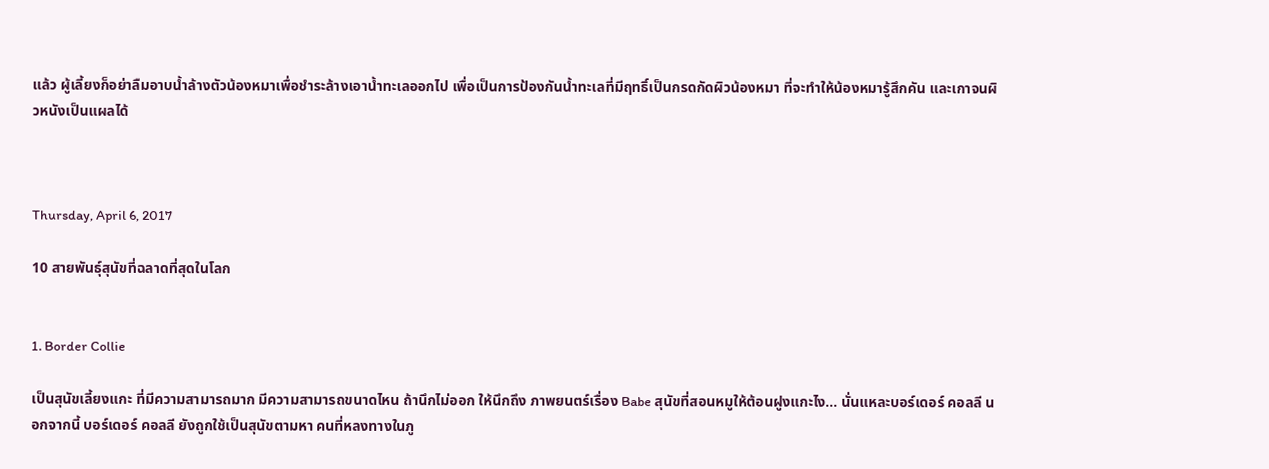แล้ว ผู้เลี้ยงก็อย่าลืมอาบน้ำล้างตัวน้องหมาเพื่อชำระล้างเอาน้ำทะเลออกไป เพื่อเป็นการป้องกันน้ำทะเลที่มีฤทธิ์เป็นกรดกัดผิวน้องหมา ที่จะทำให้น้องหมารู้สึกคัน และเกาจนผิวหนังเป็นแผลได้



Thursday, April 6, 2017

10 สายพันธุ์สุนัขที่ฉลาดที่สุดในโลก


1. Border Collie

เป็นสุนัขเลี้ยงแกะ ที่มีความสามารถมาก มีความสามารถขนาดไหน ถ้านึกไม่ออก ให้นึกถึง ภาพยนตร์เรื่อง Babe สุนัขที่สอนหมูให้ต้อนฝูงแกะไง... นั่นแหละบอร์เดอร์ คอลลี นอกจากนี้ บอร์เดอร์ คอลลี ยังถูกใช้เป็นสุนัขตามหา คนที่หลงทางในภู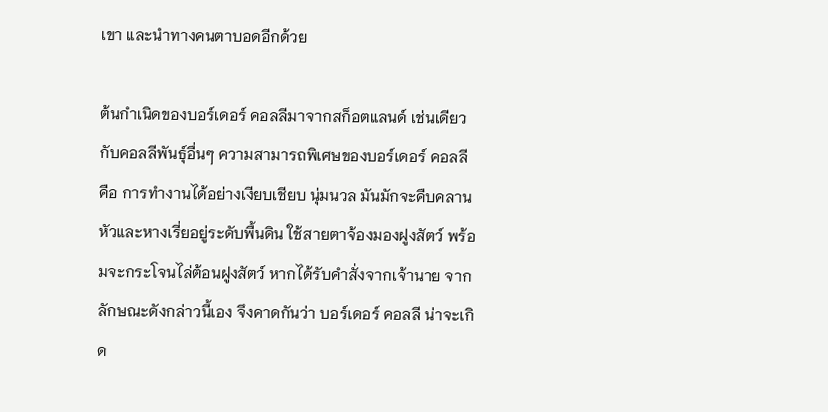เขา และนำทางคนตาบอดอีกด้วย

ต้นกำเนิดของบอร์เดอร์ คอลลีมาจากสก็อตแลนด์ เช่นเดียวกับคอลลีพันธุ์อื่นๆ ความสามารถพิเศษของบอร์เดอร์ คอลลี คือ การทำงานได้อย่างเงียบเชียบ นุ่มนวล มันมักจะคืบคลาน หัวและหางเรี่ยอยู่ระดับพื้นดิน ใช้สายตาจ้องมองฝูงสัตว์ พร้อมจะกระโจนไล่ต้อนฝูงสัตว์ หากได้รับคำสั่งจากเจ้านาย จากลักษณะดังกล่าวนี้เอง จึงคาดกันว่า บอร์เดอร์ คอลลี น่าจะเกิด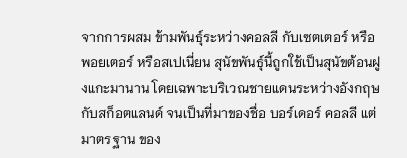จากการผสม ข้ามพันธุ์ระหว่างคอลลี กับเซตเตอร์ หรือพอยเตอร์ หรือสเปเนี่ยน สุนัขพันธุ์นี้ถูกใช้เป็นสุนัขต้อนฝูงแกะมานาน โดยเฉพาะบริเวณชายแดนระหว่างอังกฤษ กับสก็อตแลนด์ จนเป็นที่มาของชื่อ บอร์เดอร์ คอลลี แต่มาตรฐาน ของ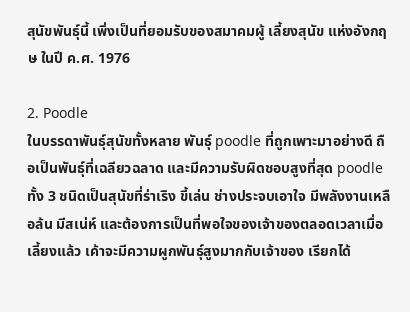สุนัขพันธุ์นี้ เพิ่งเป็นที่ยอมรับของสมาคมผู้ เลี้ยงสุนัข แห่งอังกฤษ ในปี ค.ศ. 1976

2. Poodle
ในบรรดาพันธุ์สุนัขทั้งหลาย พันธุ์ poodle ที่ถูกเพาะมาอย่างดี ถือเป็นพันธุ์ที่เฉลียวฉลาด และมีความรับผิดชอบสูงที่สุด poodle ทั้ง 3 ชนิดเป็นสุนัขที่ร่าเริง ขี้เล่น ช่างประจบเอาใจ มีพลังงานเหลือล้น มีสเน่ห์ และต้องการเป็นที่พอใจของเจ้าของตลอดเวลาเมื่อเลี้ยงแล้ว เค้าจะมีความผูกพันธุ์สูงมากกับเจ้าของ เรียกได้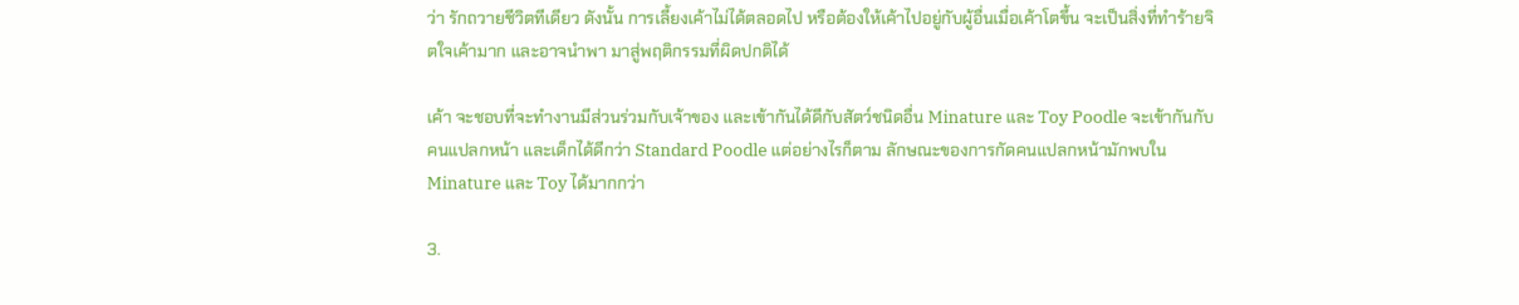ว่า รักถวายชีวิตทีเดียว ดังนั้น การเลี้ยงเค้าไม่ได้ตลอดไป หรือต้องให้เค้าไปอยู่กับผู้อื่นเมื่อเค้าโตขึ้น จะเป็นสิ่งที่ทำร้ายจิตใจเค้ามาก และอาจนำพา มาสู่พฤติกรรมที่ผิดปกติได้

เค้า จะชอบที่จะทำงานมีส่วนร่วมกับเจ้าของ และเข้ากันได้ดีกับสัตว์ชนิดอื่น Minature และ Toy Poodle จะเข้ากันกับคนแปลกหน้า และเด็กได้ดีกว่า Standard Poodle แต่อย่างไรก็ตาม ลักษณะของการกัดคนแปลกหน้ามักพบใน Minature และ Toy ได้มากกว่า

3.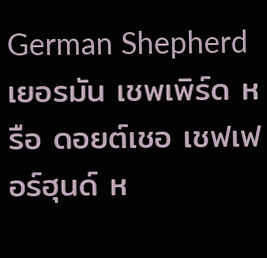German Shepherd
เยอรมัน เชพเพิร์ด หรือ ดอยต์เชอ เชฟเฟอร์ฮุนด์ ห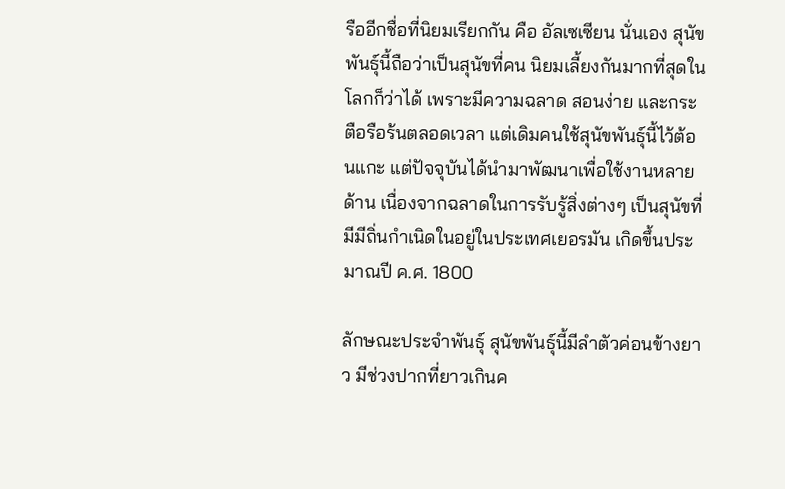รืออีกชื่อที่นิยมเรียกกัน คือ อัลเซเซียน นั่นเอง สุนัขพันธุ์นี้ถือว่าเป็นสุนัขที่คน นิยมเลี้ยงกันมากที่สุดในโลกก็ว่าได้ เพราะมีความฉลาด สอนง่าย และกระตือรือร้นตลอดเวลา แต่เดิมคนใช้สุนัขพันธุ์นี้ไว้ต้อนแกะ แต่ปัจจุบันได้นำมาพัฒนาเพื่อใช้งานหลายด้าน เนื่องจากฉลาดในการรับรู้สิ่งต่างๆ เป็นสุนัขที่มีมีถิ่นกำเนิดในอยู่ในประเทศเยอรมัน เกิดขึ้นประมาณปี ค.ศ. 1800

ลักษณะประจำพันธุ์ สุนัขพันธุ์นี้มีลำตัวค่อนข้างยาว มีช่วงปากที่ยาวเกินค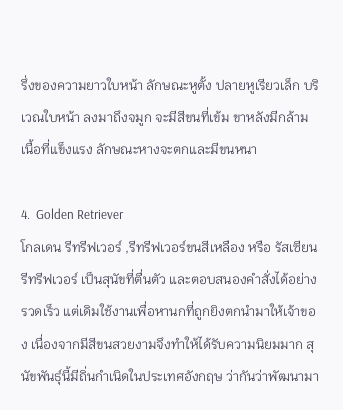รึ่งของความยาวใบหน้า ลักษณะหูตั้ง ปลายหูเรียวเล็ก บริเวณใบหน้า ลงมาถึงจมูก จะมีสีขนที่เข้ม ขาหลังมีกล้ามเนื้อที่แข็งแรง ลักษณะหางจะตกและมีขนหนา

4.  Golden Retriever
โกลเดน รีทรีฟเวอร์ ,รีทรีฟเวอร์ขนสีเหลือง หรือ รัสเซียน รีทรีฟเวอร์ เป็นสุนัขที่ตื่นตัว และตอบสนองคำสั่งได้อย่างรวดเร็ว แต่เดิมใช้งานเพื่อหานกที่ถูกยิงตกนำมาให้เจ้าของ เนื่องจากมีสีขนสวยงามจึงทำให้ได้รับความนิยมมาก สุนัขพันธุ์นี้มีถิ่นกำเนิดในประเทศอังกฤษ ว่ากันว่าพัฒนามา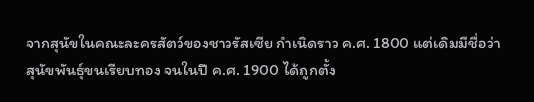จากสุนัขในคณะละครสัตว์ของชาวรัสเซีย กำเนิดราว ค.ศ. 1800 แต่เดิมมีชื่อว่า สุนัขพันธุ์ขนเรียบทอง จนในปี ค.ศ. 1900 ได้ถูกตั้ง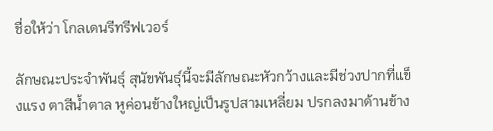ชื่อให้ว่า โกลเดนรีทรีฟเวอร์

ลักษณะประจำพันธุ์ สุนัขพันธุ์นี้จะมีลักษณะหัวกว้างและมีช่วงปากที่แข็งแรง ตาสีน้ำตาล หูค่อนข้างใหญ่เป็นรูปสามเหลี่ยม ปรกลงมาด้านข้าง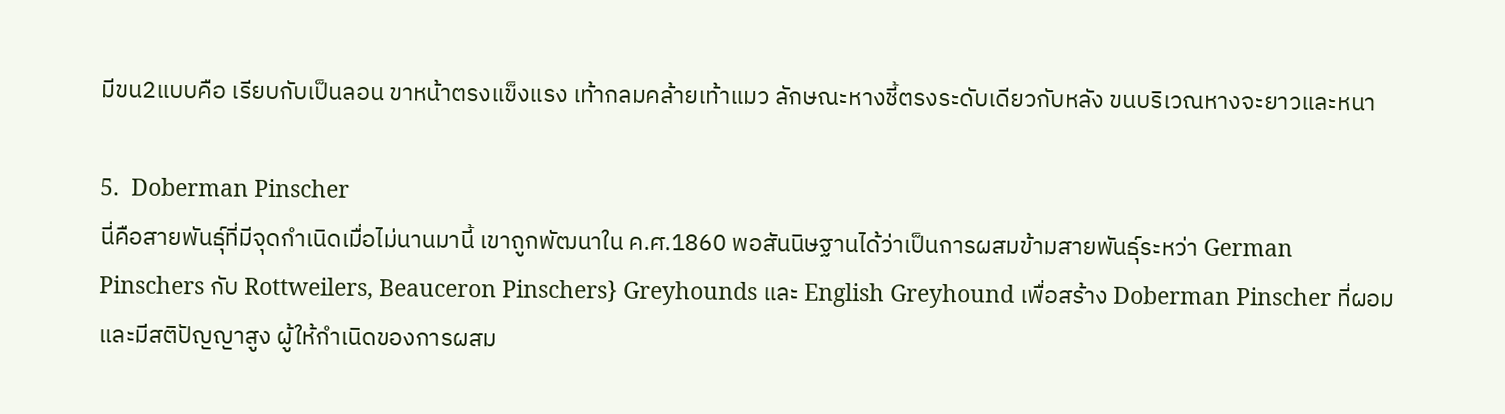มีขน2แบบคือ เรียบกับเป็นลอน ขาหน้าตรงแข็งแรง เท้ากลมคล้ายเท้าแมว ลักษณะหางชี้ตรงระดับเดียวกับหลัง ขนบริเวณหางจะยาวและหนา

5.  Doberman Pinscher
นี่คือสายพันธุ์ที่มีจุดกำเนิดเมื่อไม่นานมานี้ เขาถูกพัฒนาใน ค.ศ.1860 พอสันนิษฐานได้ว่าเป็นการผสมข้ามสายพันธุ์ระหว่า German Pinschers กับ Rottweilers, Beauceron Pinschers} Greyhounds และ English Greyhound เพื่อสร้าง Doberman Pinscher ที่ผอมและมีสติปัญญาสูง ผู้ให้กำเนิดของการผสม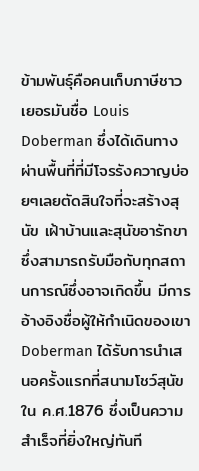ข้ามพันธุ์คือคนเก็บภาษีชาวเยอรมันชื่อ Louis Doberman ซึ่งได้เดินทางผ่านพื้นที่ที่มีโจรรังควาญบ่อยๆเลยตัดสินใจที่จะสร้างสุนัข เฝ้าบ้านและสุนัขอารักขาซึ่งสามารถรับมือกับทุกสถานการณ์ซึ่งอาจเกิดขึ้น มีการอ้างอิงชื่อผู้ให้กำเนิดของเขา Doberman ได้รับการนำเสนอครั้งแรกที่สนามโชว์สุนัขใน ค.ศ.1876 ซึ่งเป็นความสำเร็จที่ยิ่งใหญ่ทันที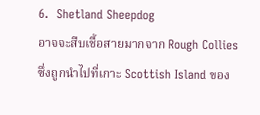6.  Shetland Sheepdog
อาจจะสืบเชื้อสายมากจาก Rough Collies ซึ่งถูกนำไปที่เกาะ Scottish Island ของ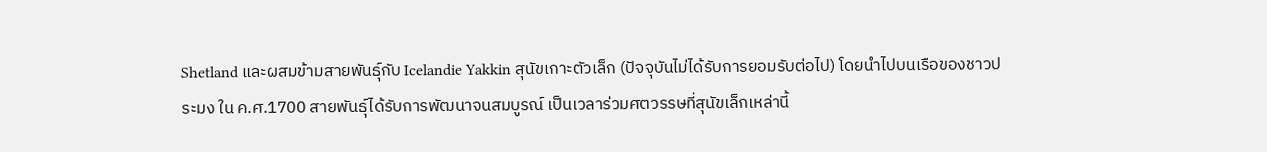Shetland และผสมข้ามสายพันธุ์กับ Icelandie Yakkin สุนัขเกาะตัวเล็ก (ปัจจุบันไม่ได้รับการยอมรับต่อไป) โดยนำไปบนเรือของชาวประมง ใน ค.ศ.1700 สายพันธุ์ได้รับการพัฒนาจนสมบูรณ์ เป็นเวลาร่วมศตวรรษที่สุนัขเล็กเหล่านี้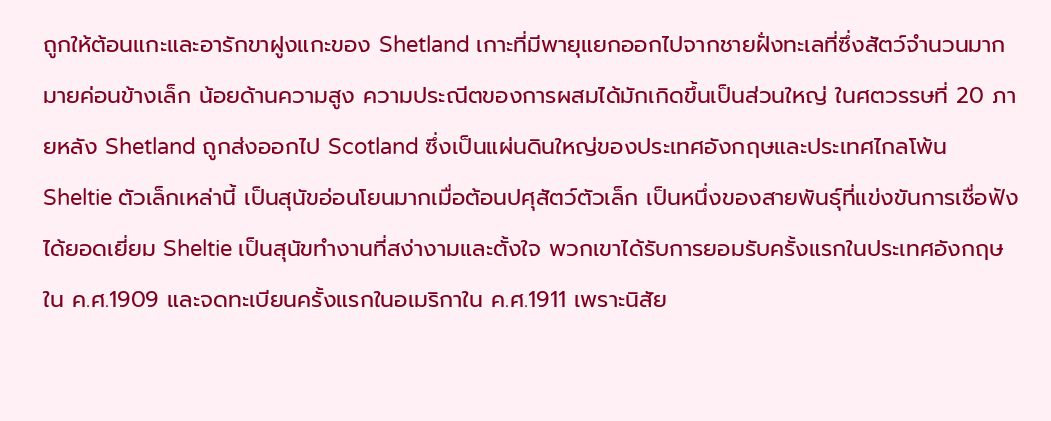ถูกให้ต้อนแกะและอารักขาฝูงแกะของ Shetland เกาะที่มีพายุแยกออกไปจากชายฝั่งทะเลที่ซึ่งสัตว์จำนวนมากมายค่อนข้างเล็ก น้อยด้านความสูง ความประณีตของการผสมได้มักเกิดขึ้นเป็นส่วนใหญ่ ในศตวรรษที่ 20 ภายหลัง Shetland ถูกส่งออกไป Scotland ซึ่งเป็นแผ่นดินใหญ่ของประเทศอังกฤษและประเทศไกลโพ้น Sheltie ตัวเล็กเหล่านี้ เป็นสุนัขอ่อนโยนมากเมื่อต้อนปศุสัตว์ตัวเล็ก เป็นหนึ่งของสายพันธุ์ที่แข่งขันการเชื่อฟังได้ยอดเยี่ยม Sheltie เป็นสุนัขทำงานที่สง่างามและตั้งใจ พวกเขาได้รับการยอมรับครั้งแรกในประเทศอังกฤษใน ค.ศ.1909 และจดทะเบียนครั้งแรกในอเมริกาใน ค.ศ.1911 เพราะนิสัย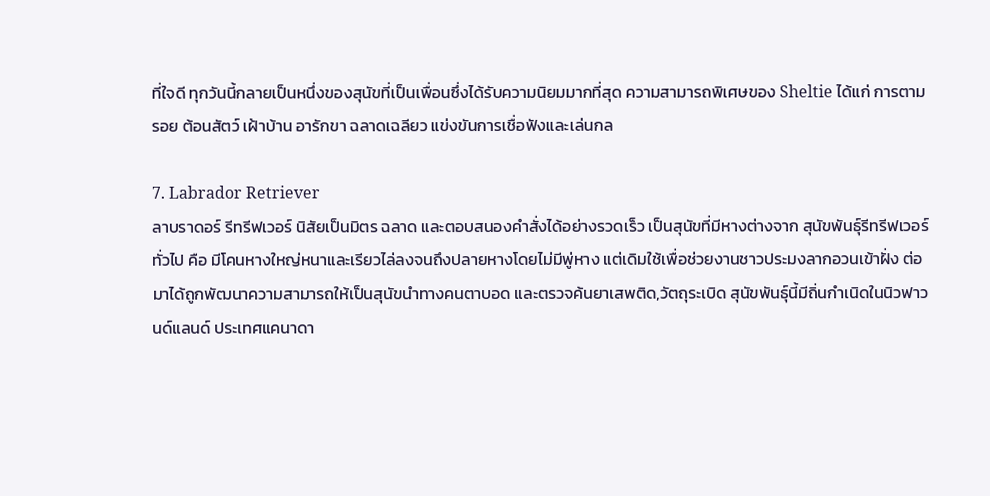ที่ใจดี ทุกวันนี้กลายเป็นหนึ่งของสุนัขที่เป็นเพื่อนซึ่งได้รับความนิยมมากที่สุด ความสามารถพิเศษของ Sheltie ได้แก่ การตามรอย ต้อนสัตว์ เฝ้าบ้าน อารักขา ฉลาดเฉลียว แข่งขันการเชื่อฟังและเล่นกล

7. Labrador Retriever
ลาบราดอร์ รีทรีฟเวอร์ นิสัยเป็นมิตร ฉลาด และตอบสนองคำสั่งได้อย่างรวดเร็ว เป็นสุนัขที่มีหางต่างจาก สุนัขพันธุ์รีทรีฟเวอร์ทั่วไป คือ มีโคนหางใหญ่หนาและเรียวไล่ลงจนถึงปลายหางโดยไม่มีพู่หาง แต่เดิมใช้เพื่อช่วยงานชาวประมงลากอวนเข้าฝั่ง ต่อมาได้ถูกพัฒนาความสามารถให้เป็นสุนัขนำทางคนตาบอด และตรวจค้นยาเสพติด,วัตถุระเบิด สุนัขพันธุ์นี้มีถิ่นกำเนิดในนิวฟาวนด์แลนด์ ประเทศแคนาดา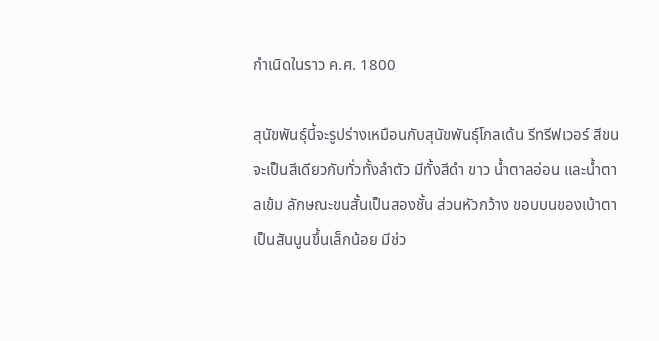กำเนิดในราว ค.ศ. 1800

สุนัขพันธุ์นี้จะรูปร่างเหมือนกับสุนัขพันธุ์โกลเด้น รีทรีฟเวอร์ สีขนจะเป็นสีเดียวกับทั่วทั้งลำตัว มีทั้งสีดำ ขาว น้ำตาลอ่อน และน้ำตาลเข้ม ลักษณะขนสั้นเป็นสองชั้น ส่วนหัวกว้าง ขอบบนของเบ้าตาเป็นสันนูนขึ้นเล็กน้อย มีช่ว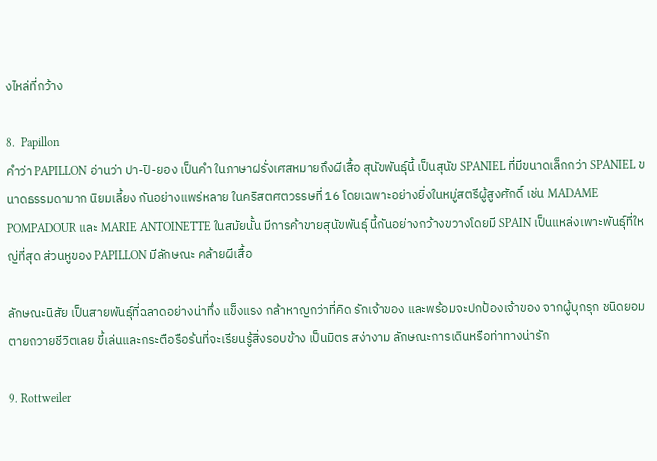งไหล่ที่กว้าง

8.  Papillon
คำว่า PAPILLON อ่านว่า ปา-ปิ-ยอง เป็นคำ ในภาษาฝรั่งเศสหมายถึงผีเสื้อ สุนัขพันธุ์นี้ เป็นสุนัข SPANIEL ที่มีขนาดเล็กกว่า SPANIEL ขนาดธรรมดามาก นิยมเลี้ยง กันอย่างแพร่หลาย ในคริสตศตวรรษที่ 16 โดยเฉพาะอย่างยิ่งในหมู่สตรีผู้สูงศักดิ์ เช่น MADAME POMPADOUR และ MARIE ANTOINETTE ในสมัยนั้น มีการค้าขายสุนัขพันธุ์ นี้กันอย่างกว้างขวางโดยมี SPAIN เป็นแหล่งเพาะพันธุ์ที่ใหญ่ที่สุด ส่วนหูของ PAPILLON มีลักษณะ คล้ายผีเสื้อ

ลักษณะนิสัย เป็นสายพันธุ์ที่ฉลาดอย่างน่าทึ่ง แข็งแรง กล้าหาญกว่าที่คิด รักเจ้าของ และพร้อมจะปกป้องเจ้าของ จากผู้บุกรุก ชนิดยอมตายถวายชีวิตเลย ขี้เล่นและกระตือรือร้นที่จะเรียนรู้สิ่งรอบข้าง เป็นมิตร สง่างาม ลักษณะการเดินหรือท่าทางน่ารัก

9. Rottweiler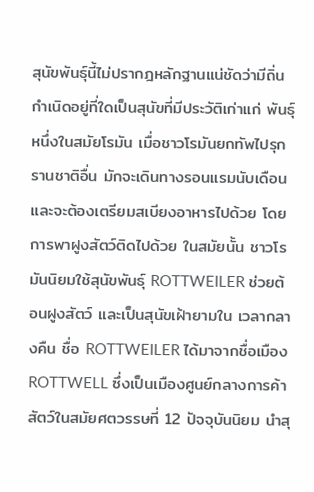สุนัขพันธุ์นี้ไม่ปรากฎหลักฐานแน่ชัดว่ามีถิ่น กำเนิดอยู่ที่ใดเป็นสุนัขที่มีประวัติเก่าแก่ พันธุ์หนึ่งในสมัยโรมัน เมื่อชาวโรมันยกทัพไปรุกรานชาติอื่น มักจะเดินทางรอนแรมนับเดือน และจะต้องเตรียมสเบียงอาหารไปด้วย โดยการพาฝูงสัตว์ติดไปด้วย ในสมัยนั้น ชาวโรมันนิยมใช้สุนัขพันธุ์ ROTTWEILER ช่วยต้อนฝูงสัตว์ และเป็นสุนัขเฝ้ายามใน เวลากลางคืน ชื่อ ROTTWEILER ได้มาจากชื่อเมือง ROTTWELL ซึ่งเป็นเมืองศูนย์กลางการค้าสัตว์ในสมัยศตวรรษที่ 12 ปัจจุบันนิยม นำสุ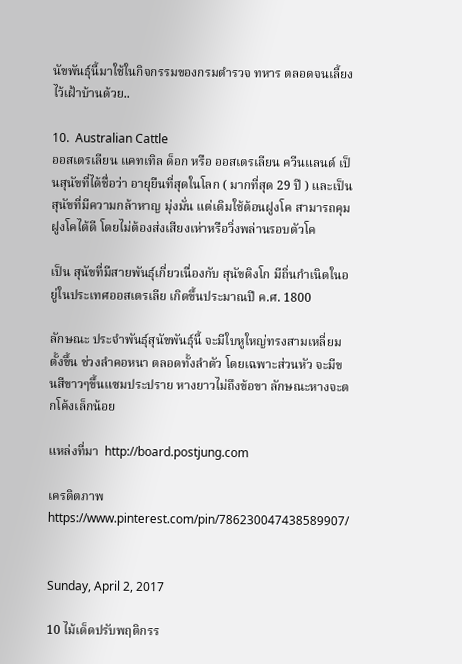นัขพันธุ์นี้มาใช้ในกิจกรรมของกรมตำรวจ ทหาร ตลอดจนเลี้ยงไว้เฝ้าบ้านด้วย..

10.  Australian Cattle
ออสเตรเลียน แคทเทิล ด็อก หรือ ออสเตรเลียน ควีนแลนด์ เป็นสุนัขที่ได้ชื่อว่า อายุยืนที่สุดในโลก ( มากที่สุด 29 ปี ) และเป็นสุนัขที่มีความกล้าหาญ มุ่งมั่น แต่เดิมใช้ต้อนฝูงโค สามารถคุมฝูงโคได้ดี โดยไม่ต้องส่งเสียงเห่าหรือวิ่งพล่านรอบตัวโค

เป็น สุนัขที่มีสายพันธุ์เกี่ยวเนื่องกับ สุนัขดิงโก มีถิ่นกำเนิดในอยู่ในประเทศออสเตรเลีย เกิดขึ้นประมาณปี ค.ศ. 1800

ลักษณะ ประจำพันธุ์สุนัขพันธุ์นี้ จะมีใบหูใหญ่ทรงสามเหลี่ยมตั้งขึ้น ช่วงลำคอหนา ตลอดทั้งลำตัว โดยเฉพาะส่วนหัว จะมีขนสีขาวๆขึ้นแซมประปราย หางยาวไม่ถึงข้อขา ลักษณะหางจะตกโค้งเล็กน้อย

แหล่งที่มา  http://board.postjung.com

เครดิตภาพ https://www.pinterest.com/pin/786230047438589907/


Sunday, April 2, 2017

10 ไม้เด็ดปรับพฤติกรร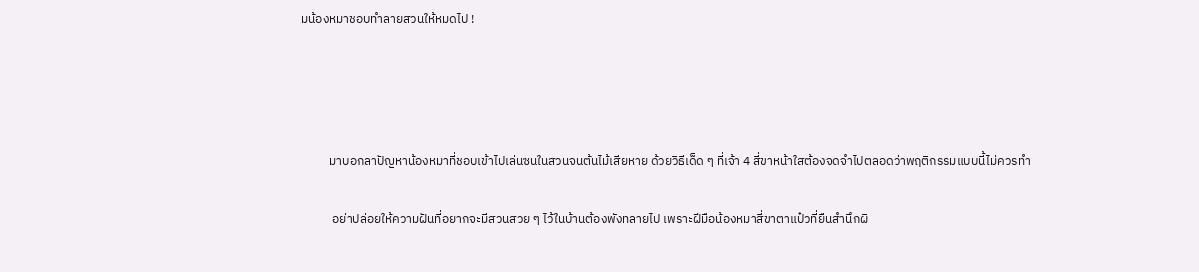มน้องหมาชอบทำลายสวนให้หมดไป !




          มาบอกลาปัญหาน้องหมาที่ชอบเข้าไปเล่นซนในสวนจนต้นไม้เสียหาย ด้วยวิธีเด็ด ๆ ที่เจ้า 4 สี่ขาหน้าใสต้องจดจำไปตลอดว่าพฤติกรรมแบบนี้ไม่ควรทำ

           อย่าปล่อยให้ความฝันที่อยากจะมีสวนสวย ๆ ไว้ในบ้านต้องพังทลายไป เพราะฝีมือน้องหมาสี่ขาตาแป๋วที่ยืนสำนึกผิ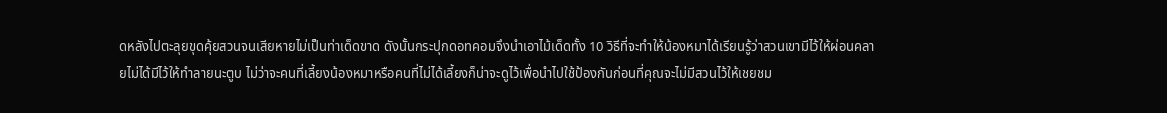ดหลังไปตะลุยขุดคุ้ยสวนจนเสียหายไม่เป็นท่าเด็ดขาด ดังนั้นกระปุกดอทคอมจึงนำเอาไม้เด็ดทั้ง 10 วิธีที่จะทำให้น้องหมาได้เรียนรู้ว่าสวนเขามีไว้ให้ผ่อนคลายไม่ได้มีไว้ให้ทำลายนะตูบ ไม่ว่าจะคนที่เลี้ยงน้องหมาหรือคนที่ไม่ได้เลี้ยงก็น่าจะดูไว้เพื่อนำไปใช้ป้องกันก่อนที่คุณจะไม่มีสวนไว้ให้เชยชม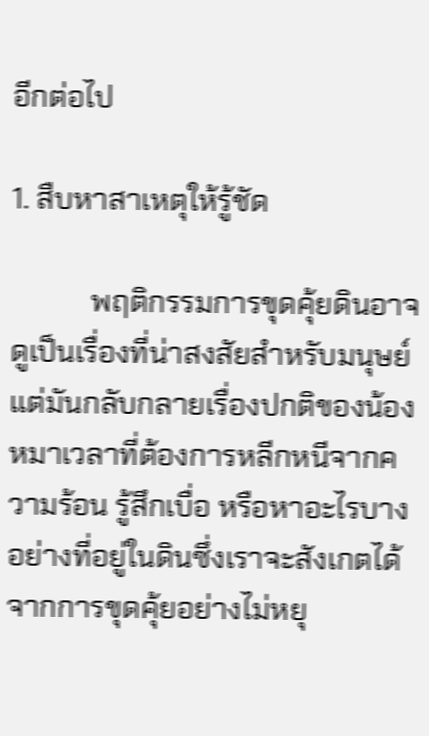อีกต่อไป

1. สืบหาสาเหตุให้รู้ชัด

           พฤติกรรมการขุดคุ้ยดินอาจดูเป็นเรื่องที่น่าสงสัยสำหรับมนุษย์ แต่มันกลับกลายเรื่องปกติของน้องหมาเวลาที่ต้องการหลีกหนีจากความร้อน รู้สึกเบื่อ หรือหาอะไรบางอย่างที่อยู่ในดินซึ่งเราจะสังเกตได้จากการขุดคุ้ยอย่างไม่หยุ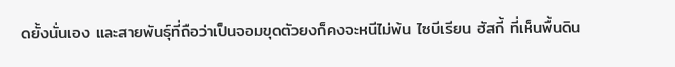ดยั้งนั่นเอง และสายพันธุ์ที่ถือว่าเป็นจอมขุดตัวยงก็คงจะหนีไม่พ้น ไซบีเรียน ฮัสกี้ ที่เห็นพื้นดิน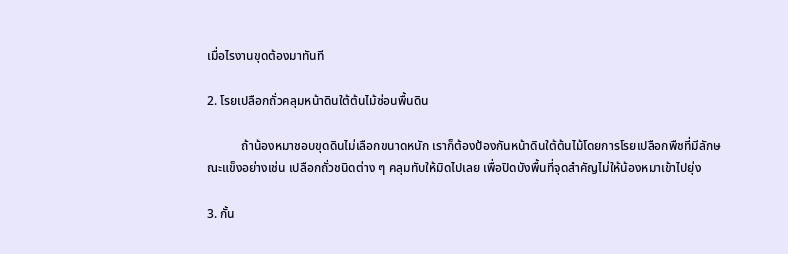เมื่อไรงานขุดต้องมาทันที

2. โรยเปลือกถั่วคลุมหน้าดินใต้ต้นไม้ซ่อนพื้นดิน

           ถ้าน้องหมาชอบขุดดินไม่เลือกขนาดหนัก เราก็ต้องป้องกันหน้าดินใต้ต้นไม้โดยการโรยเปลือกพืชที่มีลักษณะแข็งอย่างเช่น เปลือกถั่วชนิดต่าง ๆ คลุมทับให้มิดไปเลย เพื่อปิดบังพื้นที่จุดสำคัญไม่ให้น้องหมาเข้าไปยุ่ง

3. กั้น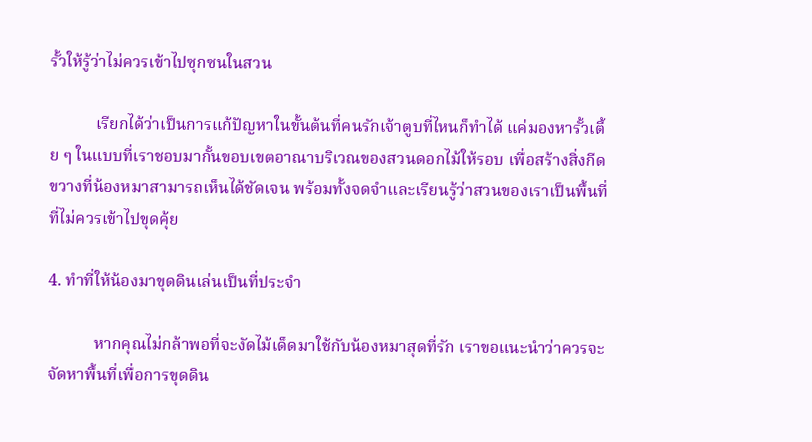รั้วให้รู้ว่าไม่ควรเข้าไปซุกซนในสวน

           เรียกได้ว่าเป็นการแก้ปัญหาในขั้นต้นที่คนรักเจ้าตูบที่ไหนก็ทำได้ แค่มองหารั้วเตี้ย ๆ ในแบบที่เราชอบมากั้นขอบเขตอาณาบริเวณของสวนดอกไม้ให้รอบ เพื่อสร้างสิ่งกีดขวางที่น้องหมาสามารถเห็นได้ชัดเจน พร้อมทั้งจดจำและเรียนรู้ว่าสวนของเราเป็นพื้นที่ที่ไม่ควรเข้าไปขุดคุ้ย

4. ทำที่ให้น้องมาขุดดินเล่นเป็นที่ประจำ

           หากคุณไม่กล้าพอที่จะงัดไม้เด็ดมาใช้กับน้องหมาสุดที่รัก เราขอแนะนำว่าควรจะจัดหาพื้นที่เพื่อการขุดดิน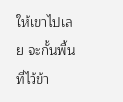ให้เขาไปเลย จะกั้นพื้นที่ไว้ข้า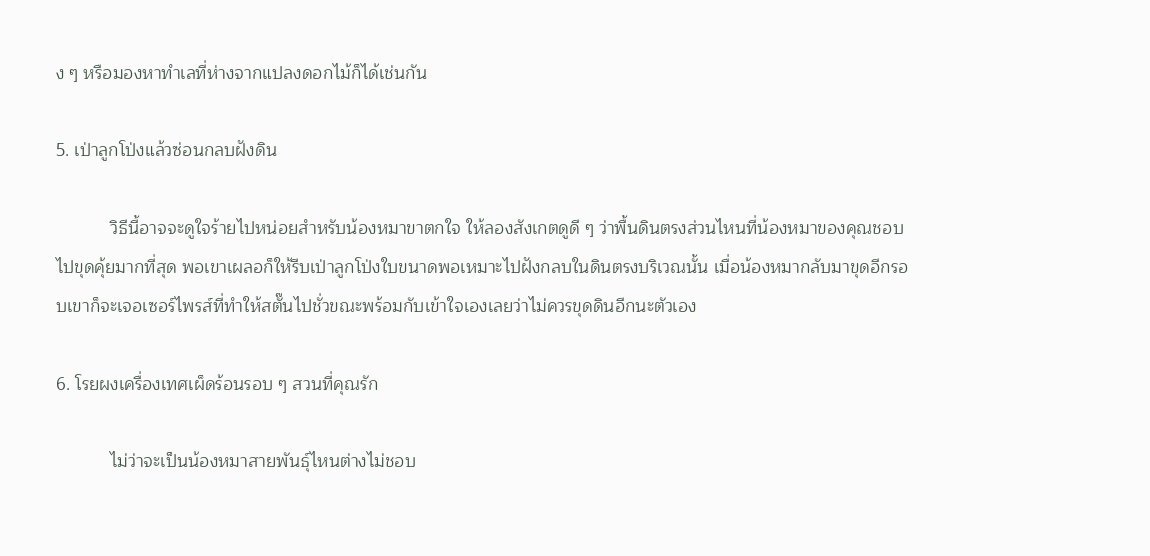ง ๆ หรือมองหาทำเลที่ห่างจากแปลงดอกไม้ก็ได้เช่นกัน

5. เป่าลูกโป่งแล้วซ่อนกลบฝังดิน

           วิธีนี้อาจจะดูใจร้ายไปหน่อยสำหรับน้องหมาขาตกใจ ให้ลองสังเกตดูดี ๆ ว่าพื้นดินตรงส่วนไหนที่น้องหมาของคุณชอบไปขุดคุ้ยมากที่สุด พอเขาเผลอก็ให้รีบเป่าลูกโป่งใบขนาดพอเหมาะไปฝังกลบในดินตรงบริเวณนั้น เมื่อน้องหมากลับมาขุดอีกรอบเขาก็จะเจอเซอร์ไพรส์ที่ทำให้สตั๊นไปชั่วขณะพร้อมกับเข้าใจเองเลยว่าไม่ควรขุดดินอีกนะตัวเอง

6. โรยผงเครื่องเทศเผ็ดร้อนรอบ ๆ สวนที่คุณรัก

           ไม่ว่าจะเป็นน้องหมาสายพันธุ์ไหนต่างไม่ชอบ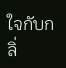ใจกับกลิ่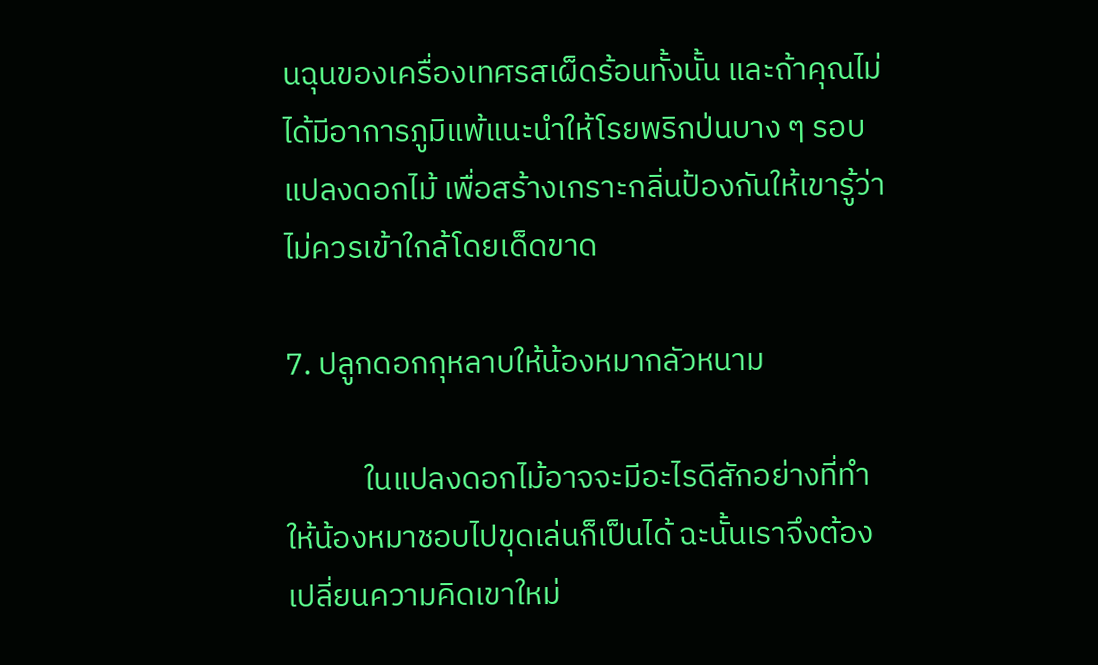นฉุนของเครื่องเทศรสเผ็ดร้อนทั้งนั้น และถ้าคุณไม่ได้มีอาการภูมิแพ้แนะนำให้โรยพริกป่นบาง ๆ รอบแปลงดอกไม้ เพื่อสร้างเกราะกลิ่นป้องกันให้เขารู้ว่าไม่ควรเข้าใกล้โดยเด็ดขาด

7. ปลูกดอกกุหลาบให้น้องหมากลัวหนาม

           ในแปลงดอกไม้อาจจะมีอะไรดีสักอย่างที่ทำให้น้องหมาชอบไปขุดเล่นก็เป็นได้ ฉะนั้นเราจึงต้องเปลี่ยนความคิดเขาใหม่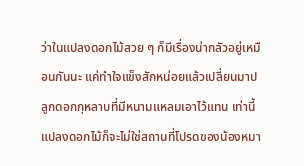ว่าในแปลงดอกไม้สวย ๆ ก็มีเรื่องน่ากลัวอยู่เหมือนกันนะ แค่ทำใจแข็งสักหน่อยแล้วเปลี่ยนมาปลูกดอกกุหลาบที่มีหนามแหลมเอาไว้แทน เท่านี้แปลงดอกไม้ก็จะไม่ใช่สถานที่โปรดของน้องหมา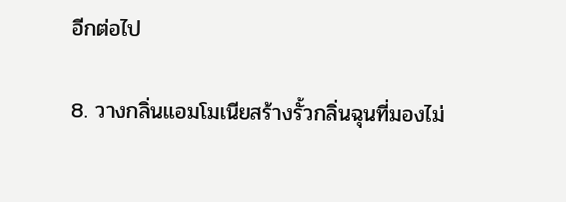อีกต่อไป

8. วางกลิ่นแอมโมเนียสร้างรั้วกลิ่นฉุนที่มองไม่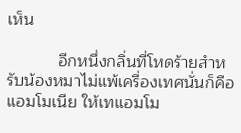เห็น

           อีกหนึ่งกลิ่นที่โหดร้ายสำหรับน้องหมาไม่แพ้เครื่องเทศนั่นก็คือ แอมโมเนีย ให้เทแอมโม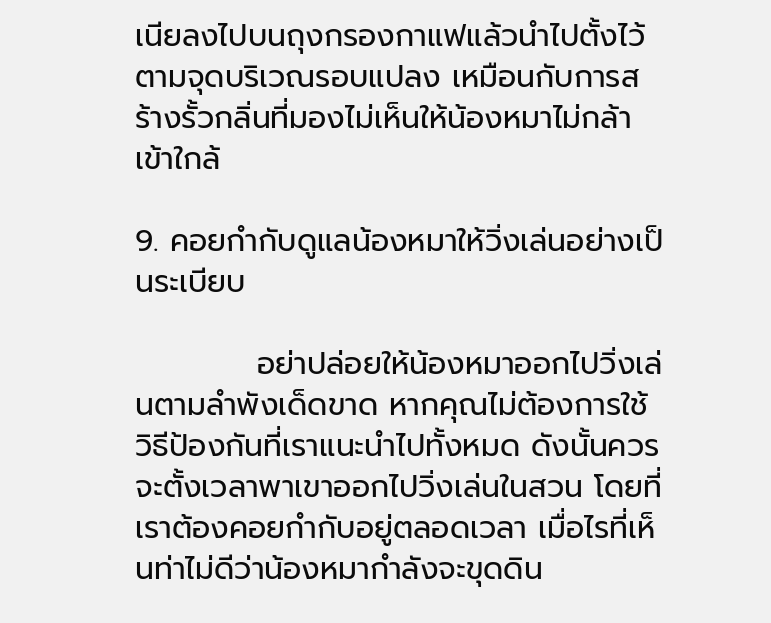เนียลงไปบนถุงกรองกาแฟแล้วนำไปตั้งไว้ตามจุดบริเวณรอบแปลง เหมือนกับการสร้างรั้วกลิ่นที่มองไม่เห็นให้น้องหมาไม่กล้าเข้าใกล้

9. คอยกำกับดูแลน้องหมาให้วิ่งเล่นอย่างเป็นระเบียบ

           อย่าปล่อยให้น้องหมาออกไปวิ่งเล่นตามลำพังเด็ดขาด หากคุณไม่ต้องการใช้วิธีป้องกันที่เราแนะนำไปทั้งหมด ดังนั้นควรจะตั้งเวลาพาเขาออกไปวิ่งเล่นในสวน โดยที่เราต้องคอยกำกับอยู่ตลอดเวลา เมื่อไรที่เห็นท่าไม่ดีว่าน้องหมากำลังจะขุดดิน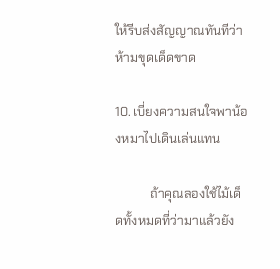ให้รีบส่งสัญญาณทันทีว่าห้ามขุดเด็ดขาด

10. เบี่ยงความสนใจพาน้องหมาไปเดินเล่นแทน

           ถ้าคุณลองใช้ไม้เด็ดทั้งหมดที่ว่ามาแล้วยัง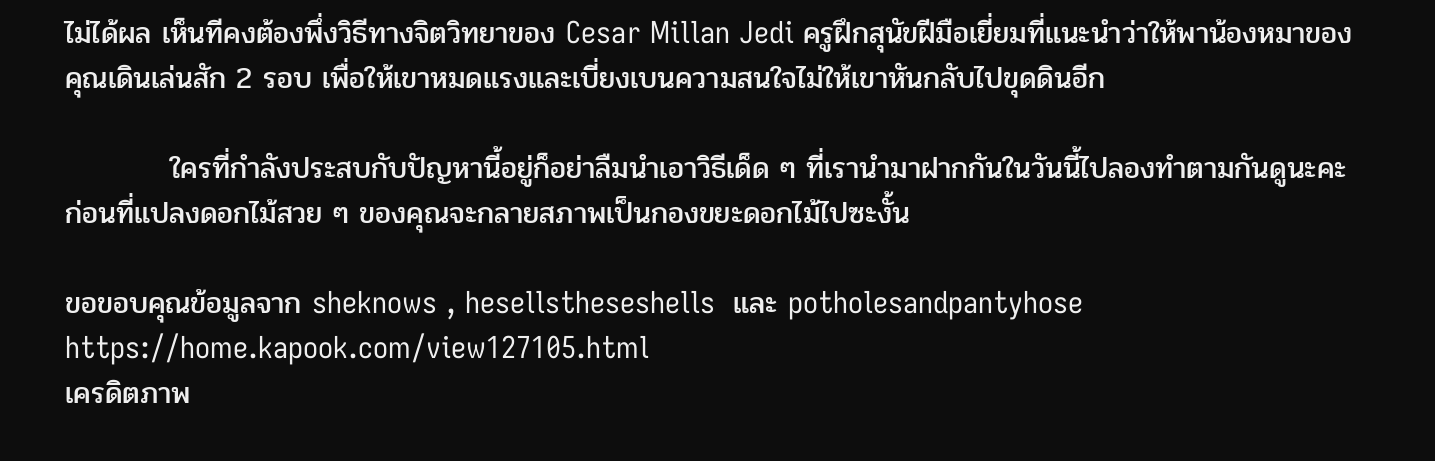ไม่ได้ผล เห็นทีคงต้องพึ่งวิธีทางจิตวิทยาของ Cesar Millan Jedi ครูฝึกสุนัขฝีมือเยี่ยมที่แนะนำว่าให้พาน้องหมาของคุณเดินเล่นสัก 2 รอบ เพื่อให้เขาหมดแรงและเบี่ยงเบนความสนใจไม่ให้เขาหันกลับไปขุดดินอีก

          ใครที่กำลังประสบกับปัญหานี้อยู่ก็อย่าลืมนำเอาวิธีเด็ด ๆ ที่เรานำมาฝากกันในวันนี้ไปลองทำตามกันดูนะคะ ก่อนที่แปลงดอกไม้สวย ๆ ของคุณจะกลายสภาพเป็นกองขยะดอกไม้ไปซะงั้น

ขอขอบคุณข้อมูลจาก sheknows , hesellstheseshells  และ potholesandpantyhose
https://home.kapook.com/view127105.html
เครดิตภาพ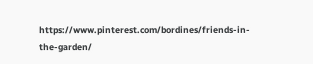https://www.pinterest.com/bordines/friends-in-the-garden/